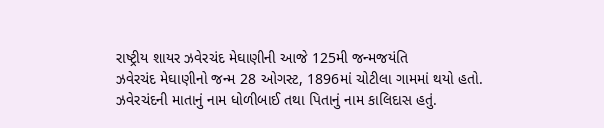રાષ્ટ્રીય શાયર ઝવેરચંદ મેઘાણીની આજે 125મી જન્મજયંતિ
ઝવેરચંદ મેઘાણીનો જન્મ 28 ઓગસ્ટ, 1896માં ચોટીલા ગામમાં થયો હતો. ઝવેરચંદની માતાનું નામ ધોળીબાઈ તથા પિતાનું નામ કાલિદાસ હતું.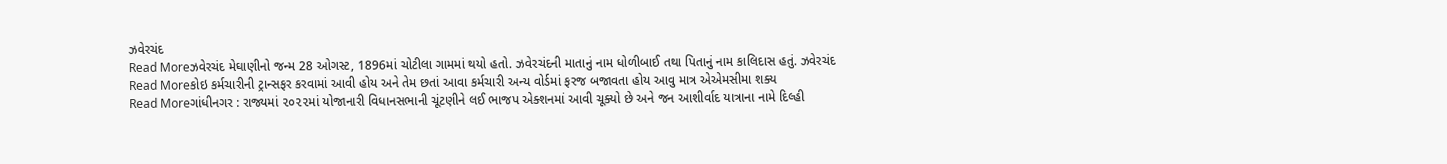ઝવેરચંદ
Read Moreઝવેરચંદ મેઘાણીનો જન્મ 28 ઓગસ્ટ, 1896માં ચોટીલા ગામમાં થયો હતો. ઝવેરચંદની માતાનું નામ ધોળીબાઈ તથા પિતાનું નામ કાલિદાસ હતું. ઝવેરચંદ
Read Moreકોઇ કર્મચારીની ટ્રાન્સફર કરવામાં આવી હોય અને તેમ છતાં આવા કર્મચારી અન્ય વોર્ડમાં ફરજ બજાવતા હોય આવુ માત્ર એએમસીમા શક્ય
Read Moreગાંધીનગર : રાજ્યમાં ૨૦૨૨માં યોજાનારી વિધાનસભાની ચૂંટણીને લઈ ભાજપ એક્શનમાં આવી ચૂક્યો છે અને જન આશીર્વાદ યાત્રાના નામે દિલ્હી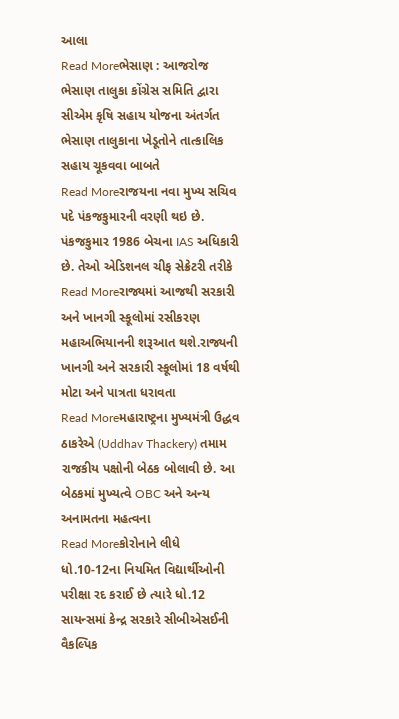આલા
Read Moreભેસાણ : આજરોજ ભેસાણ તાલુકા કોંગ્રેસ સમિતિ દ્વારા સીએમ કૃષિ સહાય યોજના અંતર્ગત ભેસાણ તાલુકાના ખેડૂતોને તાત્કાલિક સહાય ચૂકવવા બાબતે
Read Moreરાજયના નવા મુખ્ય સચિવ પદે પંકજકુમારની વરણી થઇ છે. પંકજકુમાર 1986 બેચના IAS અધિકારી છે. તેઓ એડિશનલ ચીફ સેક્રેટરી તરીકે
Read Moreરાજ્યમાં આજથી સરકારી અને ખાનગી સ્કૂલોમાં રસીકરણ મહાઅભિયાનની શરૂઆત થશે.રાજ્યની ખાનગી અને સરકારી સ્કૂલોમાં 18 વર્ષથી મોટા અને પાત્રતા ધરાવતા
Read Moreમહારાષ્ટ્રના મુખ્યમંત્રી ઉદ્ધવ ઠાકરેએ (Uddhav Thackery) તમામ રાજકીય પક્ષોની બેઠક બોલાવી છે. આ બેઠકમાં મુખ્યત્વે OBC અને અન્ય અનામતના મહત્વના
Read Moreકોરોનાને લીધે ધો.10-12ના નિયમિત વિદ્યાર્થીઓની પરીક્ષા રદ કરાઈ છે ત્યારે ધો.12 સાયન્સમાં કેન્દ્ર સરકારે સીબીએસઈની વૈકલ્પિક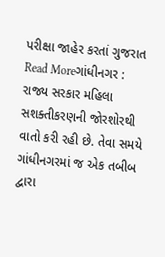પરીક્ષા જાહેર કરતાં ગુજરાત
Read Moreગાંધીનગર : રાજ્ય સરકાર મહિલા સશક્તીકરણની જોરશોરથી વાતો કરી રહી છે. તેવા સમયે ગાંધીનગરમાં જ એક તબીબ દ્વારા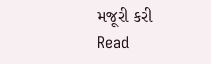મજૂરી કરી
Read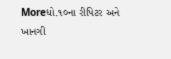Moreધો.૧૦ના રીપિટર અને ખાનગી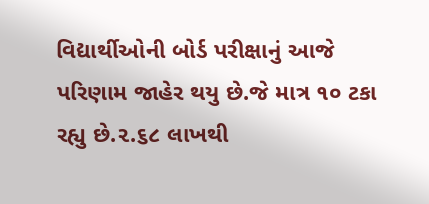વિદ્યાર્થીઓની બોર્ડ પરીક્ષાનું આજે પરિણામ જાહેર થયુ છે.જે માત્ર ૧૦ ટકા રહ્યુ છે.૨.૬૮ લાખથી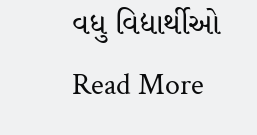વધુ વિદ્યાર્થીઓ
Read More